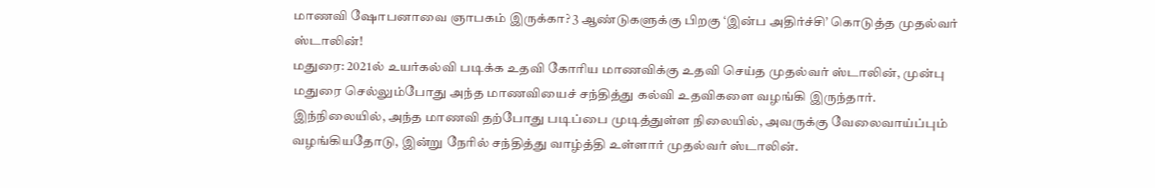மாணவி ஷோபனாவை ஞாபகம் இருக்கா? 3 ஆண்டுகளுக்கு பிறகு ‘இன்ப அதிர்ச்சி’ கொடுத்த முதல்வர் ஸ்டாலின்!
மதுரை: 2021ல் உயர்கல்வி படிக்க உதவி கோரிய மாணவிக்கு உதவி செய்த முதல்வர் ஸ்டாலின், முன்பு மதுரை செல்லும்போது அந்த மாணவியைச் சந்தித்து கல்வி உதவிகளை வழங்கி இருந்தார். இந்நிலையில், அந்த மாணவி தற்போது படிப்பை முடித்துள்ள நிலையில், அவருக்கு வேலைவாய்ப்பும் வழங்கியதோடு, இன்று நேரில் சந்தித்து வாழ்த்தி உள்ளார் முதல்வர் ஸ்டாலின்.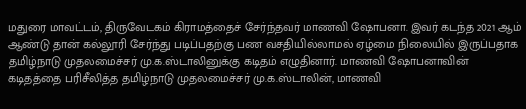மதுரை மாவட்டம், திருவேடகம் கிராமத்தைச் சேர்ந்தவர் மாணவி ஷோபனா. இவர் கடந்த 2021 ஆம் ஆண்டு தான் கல்லூரி சேர்ந்து படிப்பதற்கு பண வசதியில்லாமல் ஏழ்மை நிலையில் இருப்பதாக தமிழ்நாடு முதலமைச்சர் மு.க.ஸ்டாலினுக்கு கடிதம் எழுதினார். மாணவி ஷோபனாவின் கடிதத்தை பரிசீலித்த தமிழ்நாடு முதலமைச்சர் மு.க.ஸ்டாலின், மாணவி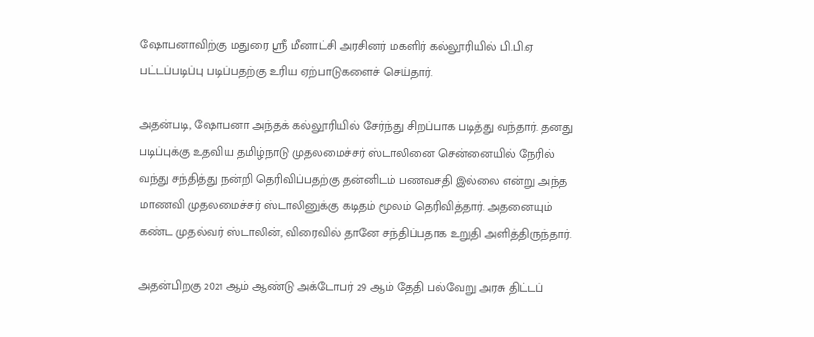ஷோபனாவிற்கு மதுரை ஸ்ரீ மீனாட்சி அரசினர் மகளிர் கல்லூரியில் பி.பி.ஏ பட்டப்படிப்பு படிப்பதற்கு உரிய ஏற்பாடுகளைச் செய்தார்.

அதன்படி, ஷோபனா அந்தக் கல்லூரியில் சேர்ந்து சிறப்பாக படித்து வந்தார். தனது படிப்புக்கு உதவிய தமிழ்நாடு முதலமைச்சர் ஸ்டாலினை சென்னையில் நேரில் வந்து சந்தித்து நன்றி தெரிவிப்பதற்கு தன்னிடம் பணவசதி இல்லை என்று அந்த மாணவி முதலமைச்சர் ஸ்டாலினுக்கு கடிதம் மூலம் தெரிவித்தார். அதனையும் கண்ட முதல்வர் ஸ்டாலின், விரைவில் தானே சந்திப்பதாக உறுதி அளித்திருந்தார்.

அதன்பிறகு 2021 ஆம் ஆண்டு அக்டோபர் 29 ஆம் தேதி பல்வேறு அரசு திட்டப்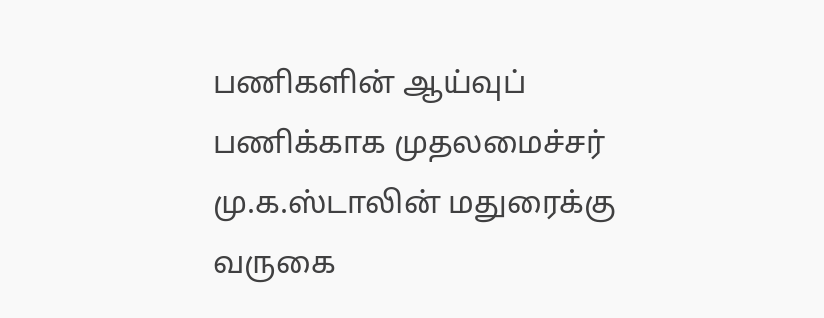பணிகளின் ஆய்வுப் பணிக்காக முதலமைச்சர் மு.க.ஸ்டாலின் மதுரைக்கு வருகை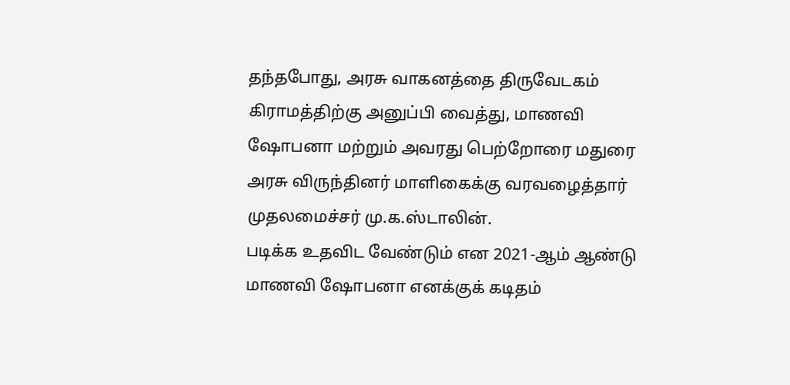தந்தபோது, அரசு வாகனத்தை திருவேடகம் கிராமத்திற்கு அனுப்பி வைத்து, மாணவி ஷோபனா மற்றும் அவரது பெற்றோரை மதுரை அரசு விருந்தினர் மாளிகைக்கு வரவழைத்தார் முதலமைச்சர் மு.க.ஸ்டாலின்.
படிக்க உதவிட வேண்டும் என 2021-ஆம் ஆண்டு மாணவி ஷோபனா எனக்குக் கடிதம்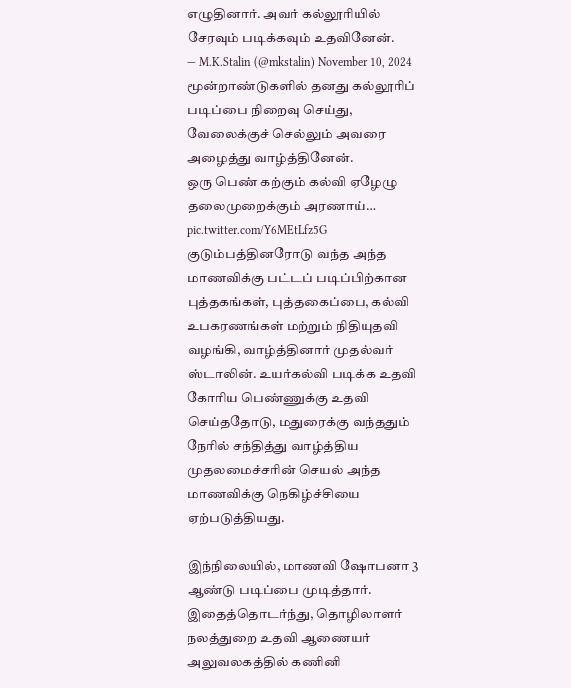எழுதினார். அவர் கல்லூரியில் சேரவும் படிக்கவும் உதவினேன்.
— M.K.Stalin (@mkstalin) November 10, 2024
மூன்றாண்டுகளில் தனது கல்லூரிப் படிப்பை நிறைவு செய்து, வேலைக்குச் செல்லும் அவரை அழைத்து வாழ்த்தினேன்.
ஒரு பெண் கற்கும் கல்வி ஏழேழு தலைமுறைக்கும் அரணாய்… pic.twitter.com/Y6MEtLfz5G
குடும்பத்தினரோடு வந்த அந்த மாணவிக்கு பட்டப் படிப்பிற்கான புத்தகங்கள், புத்தகைப்பை, கல்வி உபகரணங்கள் மற்றும் நிதியுதவி வழங்கி, வாழ்த்தினார் முதல்வர் ஸ்டாலின். உயர்கல்வி படிக்க உதவி கோரிய பெண்ணுக்கு உதவி செய்ததோடு, மதுரைக்கு வந்ததும் நேரில் சந்தித்து வாழ்த்திய முதலமைச்சரின் செயல் அந்த மாணவிக்கு நெகிழ்ச்சியை ஏற்படுத்தியது.

இந்நிலையில், மாணவி ஷோபனா 3 ஆண்டு படிப்பை முடித்தார். இதைத்தொடர்ந்து, தொழிலாளர் நலத்துறை உதவி ஆணையர் அலுவலகத்தில் கணினி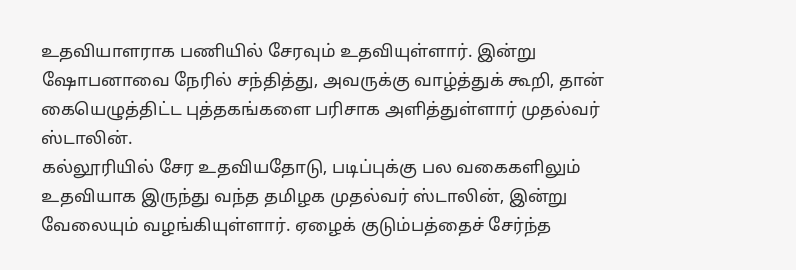உதவியாளராக பணியில் சேரவும் உதவியுள்ளார். இன்று ஷோபனாவை நேரில் சந்தித்து, அவருக்கு வாழ்த்துக் கூறி, தான் கையெழுத்திட்ட புத்தகங்களை பரிசாக அளித்துள்ளார் முதல்வர் ஸ்டாலின்.
கல்லூரியில் சேர உதவியதோடு, படிப்புக்கு பல வகைகளிலும் உதவியாக இருந்து வந்த தமிழக முதல்வர் ஸ்டாலின், இன்று வேலையும் வழங்கியுள்ளார். ஏழைக் குடும்பத்தைச் சேர்ந்த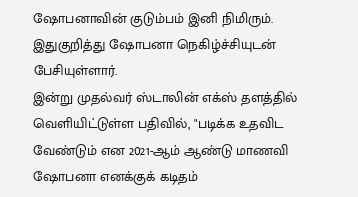ஷோபனாவின் குடும்பம் இனி நிமிரும். இதுகுறித்து ஷோபனா நெகிழ்ச்சியுடன் பேசியுள்ளார்.
இன்று முதல்வர் ஸ்டாலின் எக்ஸ் தளத்தில் வெளியிட்டுள்ள பதிவில், "படிக்க உதவிட வேண்டும் என 2021-ஆம் ஆண்டு மாணவி ஷோபனா எனக்குக் கடிதம்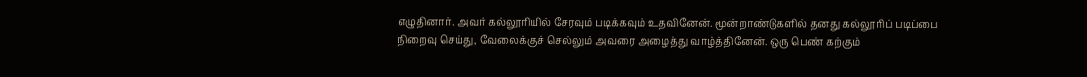எழுதினார். அவர் கல்லூரியில் சேரவும் படிக்கவும் உதவினேன். மூன்றாண்டுகளில் தனது கல்லூரிப் படிப்பை நிறைவு செய்து, வேலைக்குச் செல்லும் அவரை அழைத்து வாழ்த்தினேன். ஒரு பெண் கற்கும்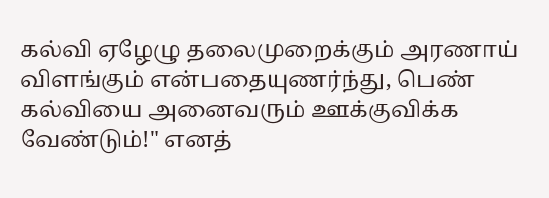கல்வி ஏழேழு தலைமுறைக்கும் அரணாய் விளங்கும் என்பதையுணர்ந்து, பெண் கல்வியை அனைவரும் ஊக்குவிக்க வேண்டும்!" எனத்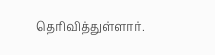தெரிவித்துள்ளார்.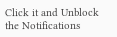Click it and Unblock the Notifications